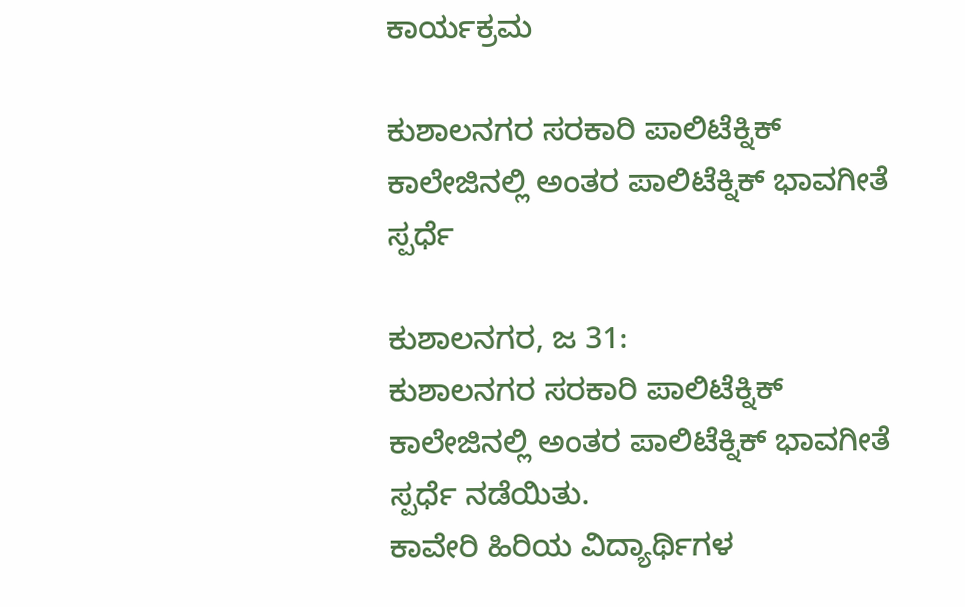ಕಾರ್ಯಕ್ರಮ

ಕುಶಾಲನಗರ ಸರಕಾರಿ ಪಾಲಿಟೆಕ್ನಿಕ್ ಕಾಲೇಜಿನಲ್ಲಿ ಅಂತರ ಪಾಲಿಟೆಕ್ನಿಕ್ ಭಾವಗೀತೆ ಸ್ಪರ್ಧೆ

ಕುಶಾಲನಗರ, ಜ 31:
ಕುಶಾಲನಗರ ಸರಕಾರಿ ಪಾಲಿಟೆಕ್ನಿಕ್ ಕಾಲೇಜಿನಲ್ಲಿ ಅಂತರ ಪಾಲಿಟೆಕ್ನಿಕ್ ಭಾವಗೀತೆ ಸ್ಪರ್ಧೆ ನಡೆಯಿತು.
ಕಾವೇರಿ ಹಿರಿಯ ವಿದ್ಯಾರ್ಥಿಗಳ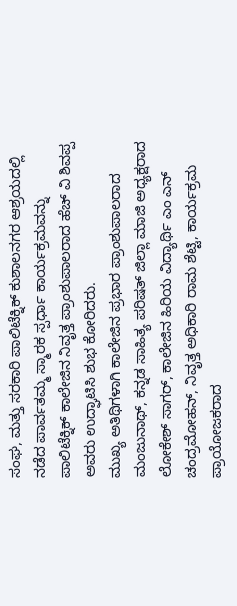ಸಂಘ, ಮತ್ತು ಸರಕಾರಿ ಪಾಲಿಟೆಕ್ನಿಕ್ ಕುಶಾಲನಗರ ಆಶ್ರಯದಲ್ಲಿ ನಡೆದ ಪಾರ್ವತಮ್ಮ ಸ್ಮಾರಕ ಸ್ಪರ್ಧಾ ಕಾರ್ಯಕ್ರಮವನ್ನು ಪಾಲಿಟೆಕ್ನಿಕ್ ಕಾಲೇಜಿನ ನಿವೃತ್ತ ಪ್ರಾಂಶುಪಾಲರಾದ ಹೆಚ್ ವಿ ಶಿವಪ್ಪ ಅವರು ಉದ್ಘಾಟಿಸಿ ಶುಭ ಕೋರಿದರು.
ಮುಖ್ಯ ಅತಿಥಿಗಳಾಗಿ ಕಾಲೇಜಿನ ಪ್ರಭಾರ ಪ್ರಾಂಶುಪಾಲರಾದ ಮಂಜುನಾಥ್, ಕನ್ನಡ ಸಾಹಿತ್ಯ ಪರಿಷತ್ ಜಿಲ್ಲಾ ಮಾಜಿ ಅಧ್ಯಕ್ಷರಾದ ಲೋಕೇಶ್ ಸಾಗರ್, ಕಾಲೇಜಿನ ಹಿರಿಯ ವಿದ್ಯಾರ್ಥಿ ಎಂ ಎನ್ ಚಂದ್ರಮೋಹನ್, ನಿವೃತ್ತ ಅಧಿಕಾರಿ ರಾಮ ಶೆಟ್ಟಿ, ಕಾರ್ಯಕ್ರಮ ಪ್ರಾಯೋಜಕರಾದ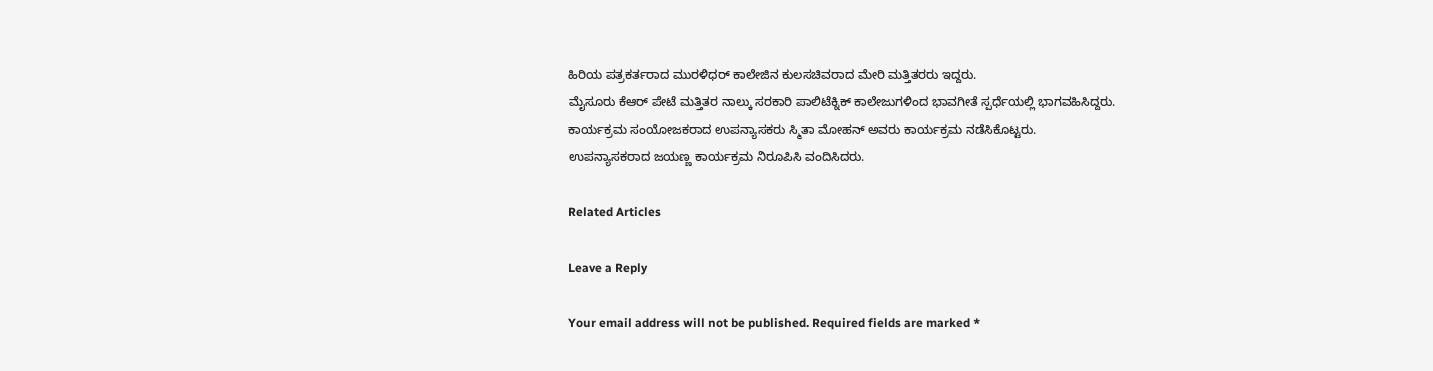ಹಿರಿಯ ಪತ್ರಕರ್ತರಾದ ಮುರಳಿಧರ್ ಕಾಲೇಜಿನ ಕುಲಸಚಿವರಾದ ಮೇರಿ ಮತ್ತಿತರರು ಇದ್ದರು.
ಮೈಸೂರು ಕೆಆರ್ ಪೇಟೆ ಮತ್ತಿತರ ನಾಲ್ಕು ಸರಕಾರಿ ಪಾಲಿಟೆಕ್ನಿಕ್ ಕಾಲೇಜುಗಳಿಂದ ಭಾವಗೀತೆ ಸ್ಪರ್ಧೆಯಲ್ಲಿ ಭಾಗವಹಿಸಿದ್ದರು.
ಕಾರ್ಯಕ್ರಮ ಸಂಯೋಜಕರಾದ ಉಪನ್ಯಾಸಕರು ಸ್ಮಿತಾ ಮೋಹನ್ ಅವರು ಕಾರ್ಯಕ್ರಮ ನಡೆಸಿಕೊಟ್ಟರು.
ಉಪನ್ಯಾಸಕರಾದ ಜಯಣ್ಣ ಕಾರ್ಯಕ್ರಮ ನಿರೂಪಿಸಿ ವಂದಿಸಿದರು.

Related Articles

Leave a Reply

Your email address will not be published. Required fields are marked *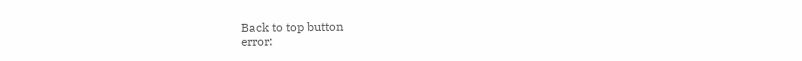Back to top button
error: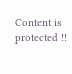Content is protected !!